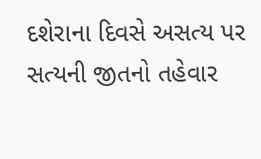દશેરાના દિવસે અસત્ય પર સત્યની જીતનો તહેવાર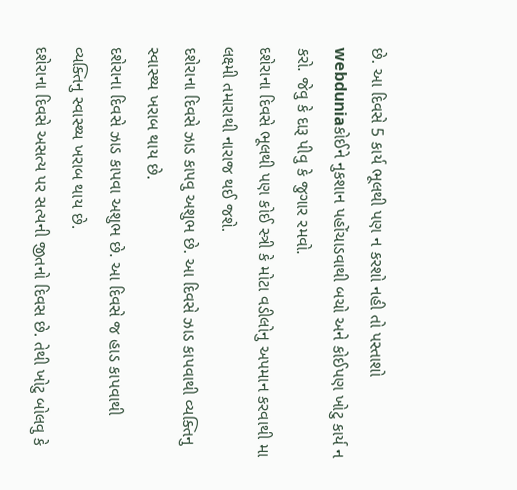છે. આ દિવસે 5 કાર્ય ભૂલથી પણ ન કરશો નહી તો પસ્તાશો
webduniaકોઈને નુકશાન પહોંચાડવાથી બચો અને કોઈપણ ખોટુ કાર્ય ન કરો. જેવુ કે દારૂ પીવુ કે જુગાર રમવો.
દશેરાના દિવસે ભૂલથી પણ કોઈ સ્ત્રી કે મોટા વડીલોનુ અપમાન કરવાથી મા લક્ષ્મી તમારાથી નારાજ થઈ જશે.
દશેરાના દિવસે ઝાડ કાપવુ અશુભ છે. આ દિવસે ઝાડ કાપવાથી વ્યક્તિનુ સ્વાસ્થ્ય ખરાબ થાય છે.
દશેરાના દિવસે ઝાડ કાપવા અશુભ છે. આ દિવસે જ હાડ કાપવાથી વ્યક્તિનુ સ્વાસ્થ્ય ખરાબ થાય છે.
દશેરાના દિવસે અસત્ય પર સત્યની જીતનો દિવસ છે. તેથી ખોટુ બોલવુ કે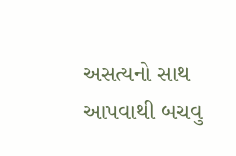અસત્યનો સાથ આપવાથી બચવુ